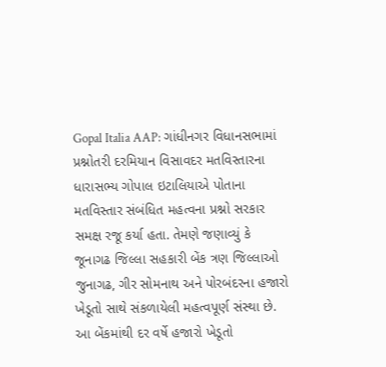Gopal Italia AAP: ગાંધીનગર વિધાનસભામાં પ્રશ્નોતરી દરમિયાન વિસાવદર મતવિસ્તારના ધારાસભ્ય ગોપાલ ઇટાલિયાએ પોતાના મતવિસ્તાર સંબંધિત મહત્વના પ્રશ્નો સરકાર સમક્ષ રજૂ કર્યા હતા. તેમણે જણાવ્યું કે જૂનાગઢ જિલ્લા સહકારી બેંક ત્રણ જિલ્લાઓ જુનાગઢ, ગીર સોમનાથ અને પોરબંદરના હજારો ખેડૂતો સાથે સંકળાયેલી મહત્વપૂર્ણ સંસ્થા છે. આ બેંકમાંથી દર વર્ષે હજારો ખેડૂતો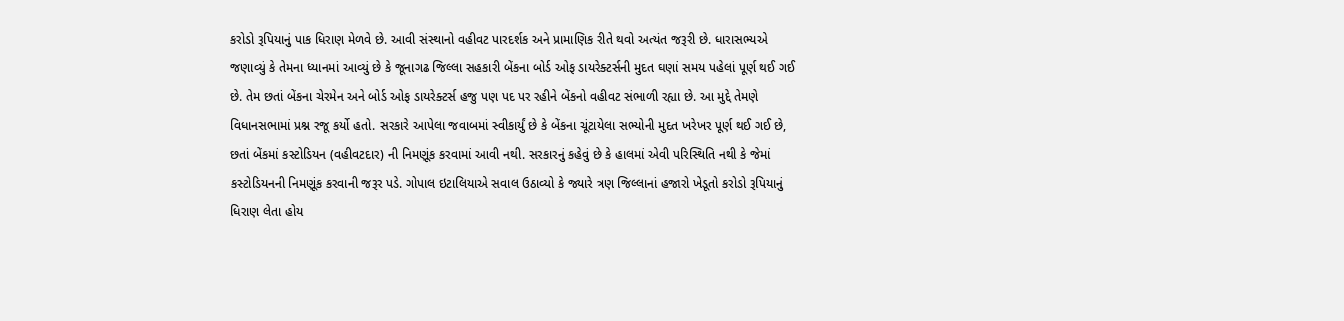કરોડો રૂપિયાનું પાક ધિરાણ મેળવે છે. આવી સંસ્થાનો વહીવટ પારદર્શક અને પ્રામાણિક રીતે થવો અત્યંત જરૂરી છે. ધારાસભ્યએ જણાવ્યું કે તેમના ધ્યાનમાં આવ્યું છે કે જૂનાગઢ જિલ્લા સહકારી બેંકના બોર્ડ ઓફ ડાયરેક્ટર્સની મુદત ઘણાં સમય પહેલાં પૂર્ણ થઈ ગઈ છે. તેમ છતાં બેંકના ચેરમેન અને બોર્ડ ઓફ ડાયરેક્ટર્સ હજુ પણ પદ પર રહીને બેંકનો વહીવટ સંભાળી રહ્યા છે. આ મુદ્દે તેમણે વિધાનસભામાં પ્રશ્ન રજૂ કર્યો હતો. સરકારે આપેલા જવાબમાં સ્વીકાર્યું છે કે બેંકના ચૂંટાયેલા સભ્યોની મુદત ખરેખર પૂર્ણ થઈ ગઈ છે, છતાં બેંકમાં કસ્ટોડિયન (વહીવટદાર) ની નિમણૂંક કરવામાં આવી નથી. સરકારનું કહેવું છે કે હાલમાં એવી પરિસ્થિતિ નથી કે જેમાં કસ્ટોડિયનની નિમણૂંક કરવાની જરૂર પડે. ગોપાલ ઇટાલિયાએ સવાલ ઉઠાવ્યો કે જ્યારે ત્રણ જિલ્લાનાં હજારો ખેડૂતો કરોડો રૂપિયાનું ધિરાણ લેતા હોય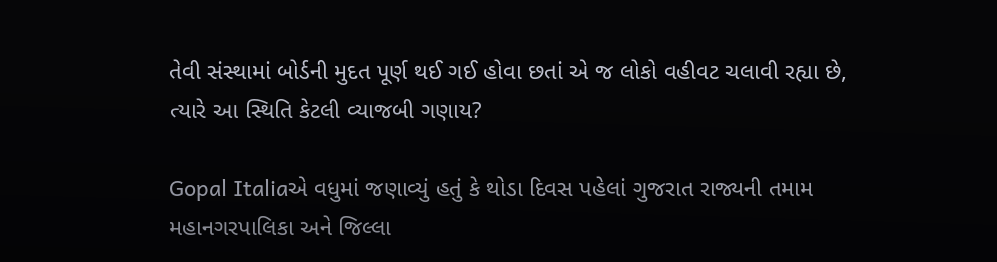તેવી સંસ્થામાં બોર્ડની મુદત પૂર્ણ થઈ ગઈ હોવા છતાં એ જ લોકો વહીવટ ચલાવી રહ્યા છે, ત્યારે આ સ્થિતિ કેટલી વ્યાજબી ગણાય?

Gopal Italiaએ વધુમાં જણાવ્યું હતું કે થોડા દિવસ પહેલાં ગુજરાત રાજ્યની તમામ મહાનગરપાલિકા અને જિલ્લા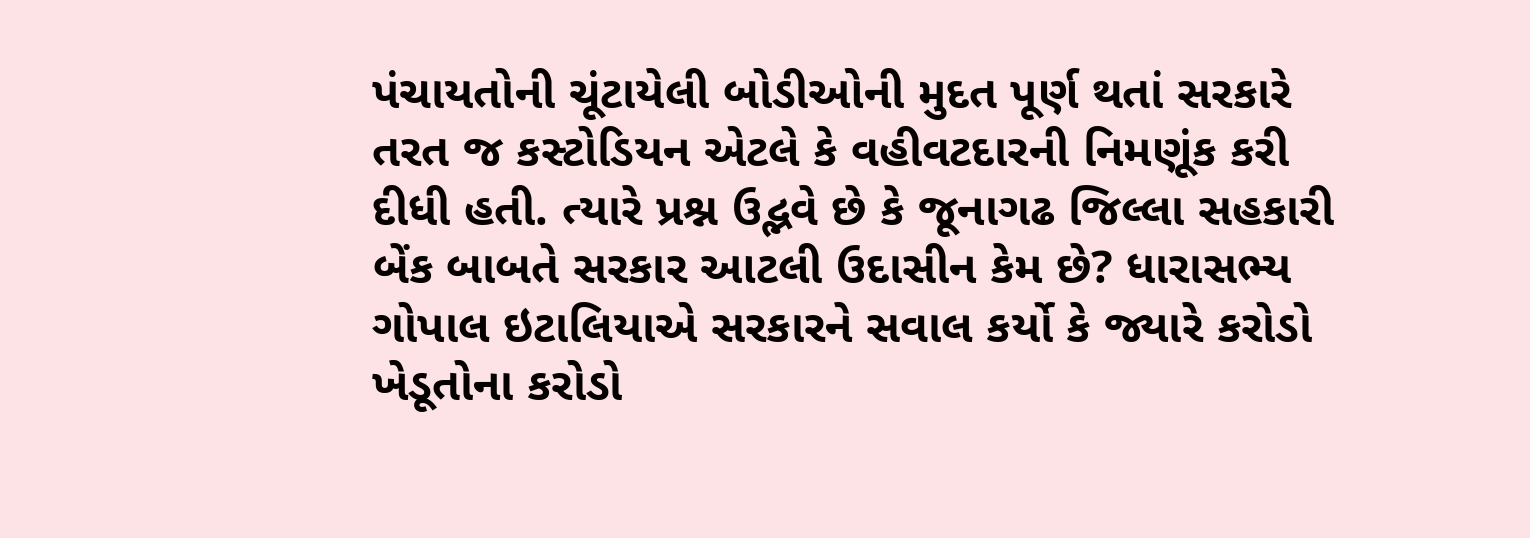પંચાયતોની ચૂંટાયેલી બોડીઓની મુદત પૂર્ણ થતાં સરકારે તરત જ કસ્ટોડિયન એટલે કે વહીવટદારની નિમણૂંક કરી દીધી હતી. ત્યારે પ્રશ્ન ઉદ્ભવે છે કે જૂનાગઢ જિલ્લા સહકારી બેંક બાબતે સરકાર આટલી ઉદાસીન કેમ છે? ધારાસભ્ય ગોપાલ ઇટાલિયાએ સરકારને સવાલ કર્યો કે જ્યારે કરોડો ખેડૂતોના કરોડો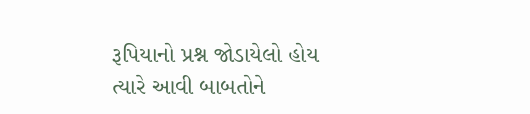રૂપિયાનો પ્રશ્ન જોડાયેલો હોય ત્યારે આવી બાબતોને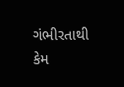ગંભીરતાથી કેમ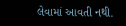લેવામાં આવતી નથી.